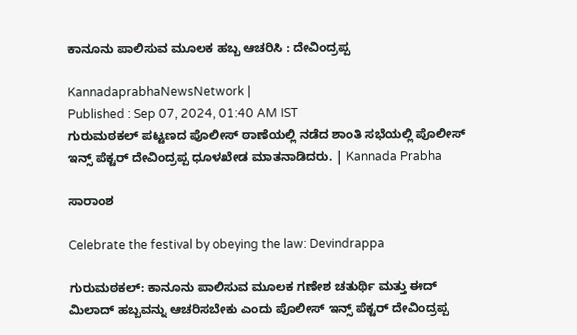ಕಾನೂನು ಪಾಲಿಸುವ ಮೂಲಕ ಹಬ್ಬ ಆಚರಿಸಿ : ದೇವಿಂದ್ರಪ್ಪ

KannadaprabhaNewsNetwork |
Published : Sep 07, 2024, 01:40 AM IST
ಗುರುಮಠಕಲ್ ಪಟ್ಟಣದ ಪೊಲೀಸ್ ಠಾಣೆಯಲ್ಲಿ ನಡೆದ ಶಾಂತಿ ಸಭೆಯಲ್ಲಿ ಪೊಲೀಸ್ ಇನ್ಸ್ ಪೆಕ್ಟರ್ ದೇವಿಂದ್ರಪ್ಪ ಧೂಳಖೇಡ ಮಾತನಾಡಿದರು. | Kannada Prabha

ಸಾರಾಂಶ

Celebrate the festival by obeying the law: Devindrappa

ಗುರುಮಠಕಲ್: ಕಾನೂನು ಪಾಲಿಸುವ ಮೂಲಕ ಗಣೇಶ ಚತುರ್ಥಿ ಮತ್ತು ಈದ್ ಮಿಲಾದ್ ಹಬ್ಬವನ್ನು ಆಚರಿಸಬೇಕು ಎಂದು ಪೊಲೀಸ್ ಇನ್ಸ್ ಪೆಕ್ಟರ್ ದೇವಿಂದ್ರಪ್ಪ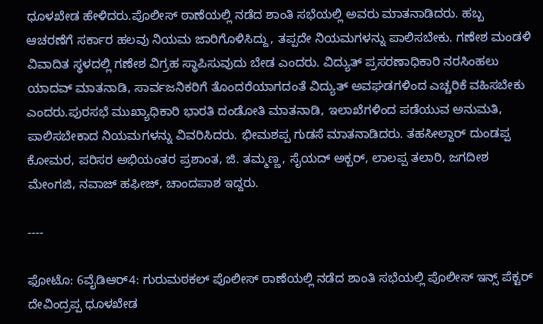ಧೂಳಖೇಡ ಹೇಳಿದರು.ಪೊಲೀಸ್ ಠಾಣೆಯಲ್ಲಿ ನಡೆದ ಶಾಂತಿ ಸಭೆಯಲ್ಲಿ ಅವರು ಮಾತನಾಡಿದರು. ಹಬ್ಬ ಆಚರಣೆಗೆ ಸರ್ಕಾರ ಹಲವು ನಿಯಮ ಜಾರಿಗೊಳಿಸಿದ್ದು, ತಪ್ಪದೇ ನಿಯಮಗಳನ್ನು ಪಾಲಿಸಬೇಕು. ಗಣೇಶ ಮಂಡಳಿ ವಿವಾದಿತ ಸ್ಥಳದಲ್ಲಿ ಗಣೇಶ ವಿಗ್ರಹ ಸ್ಥಾಪಿಸುವುದು ಬೇಡ ಎಂದರು. ವಿದ್ಯುತ್ ಪ್ರಸರಣಾಧಿಕಾರಿ ನರಸಿಂಹಲು ಯಾದವ್ ಮಾತನಾಡಿ, ಸಾರ್ವಜನಿಕರಿಗೆ ತೊಂದರೆಯಾಗದಂತೆ ವಿದ್ಯುತ್ ಅವಘಡಗಳಿಂದ ಎಚ್ಚರಿಕೆ ವಹಿಸಬೇಕು ಎಂದರು.ಪುರಸಭೆ ಮುಖ್ಯಾಧಿಕಾರಿ ಭಾರತಿ ದಂಡೋತಿ ಮಾತನಾಡಿ, ಇಲಾಖೆಗಳಿಂದ ಪಡೆಯುವ ಅನುಮತಿ, ಪಾಲಿಸಬೇಕಾದ ನಿಯಮಗಳನ್ನು ವಿವರಿಸಿದರು. ಭೀಮಶಪ್ಪ ಗುಡಸೆ ಮಾತನಾಡಿದರು. ತಹಸೀಲ್ದಾರ್ ದುಂಡಪ್ಪ ಕೋಮರ, ಪರಿಸರ ಅಭಿಯಂತರ ಪ್ರಶಾಂತ, ಜಿ. ತಮ್ಮಣ್ಣ, ಸೈಯದ್ ಅಕ್ಬರ್, ಲಾಲಪ್ಪ ತಲಾರಿ, ಜಗದೀಶ ಮೇಂಗಜಿ, ನವಾಜ್ ಹಫೀಜ್, ಚಾಂದಪಾಶ ಇದ್ದರು.

----

ಫೋಟೊ: 6ವೈಡಿಆರ್4: ಗುರುಮಠಕಲ್ ಪೊಲೀಸ್ ಠಾಣೆಯಲ್ಲಿ ನಡೆದ ಶಾಂತಿ ಸಭೆಯಲ್ಲಿ ಪೊಲೀಸ್ ಇನ್ಸ್ ಪೆಕ್ಟರ್ ದೇವಿಂದ್ರಪ್ಪ ಧೂಳಖೇಡ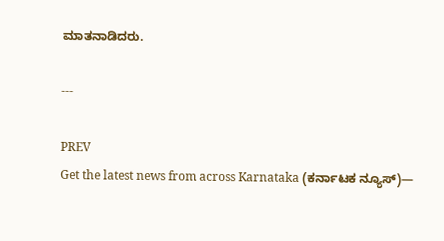ಮಾತನಾಡಿದರು.

---

PREV
Get the latest news from across Karnataka (ಕರ್ನಾಟಕ ನ್ಯೂಸ್)—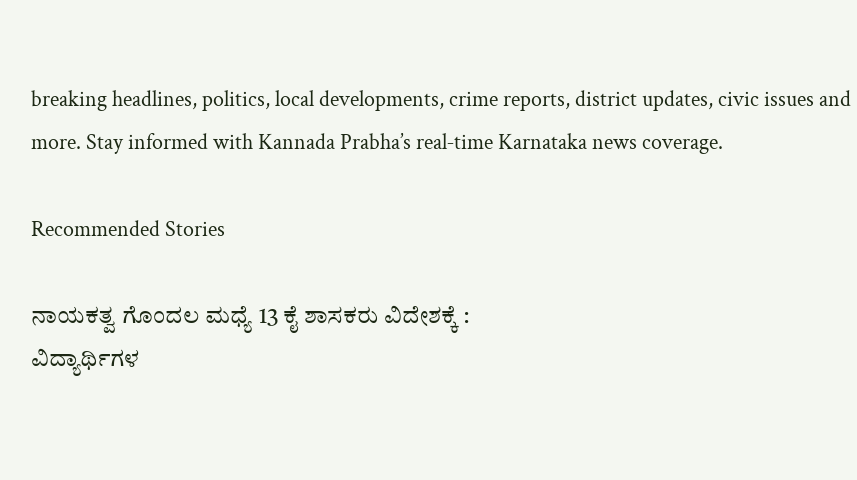breaking headlines, politics, local developments, crime reports, district updates, civic issues and more. Stay informed with Kannada Prabha’s real‑time Karnataka news coverage.

Recommended Stories

ನಾಯಕತ್ವ ಗೊಂದಲ ಮಧ್ಯೆ 13 ಕೈ ಶಾಸಕರು ವಿದೇಶಕ್ಕೆ :
ವಿದ್ಯಾರ್ಥಿಗಳ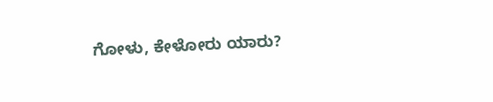ಗೋಳು, ಕೇಳೋರು ಯಾರು?